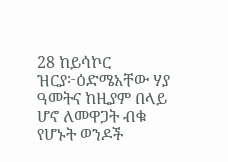28 ከይሳኮር ዝርያ፦ዕድሜአቸው ሃያ ዓመትና ከዚያም በላይ ሆኖ ለመዋጋት ብቁ የሆኑት ወንዶች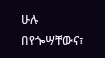ሁሉ በየጐሣቸውና፣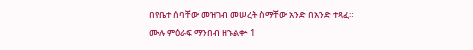በየቤተ ሰባቸው መዝገብ መሠረት ስማቸው አንድ በአንድ ተጻፈ።
ሙሉ ምዕራፍ ማንበብ ዘኁልቍ 1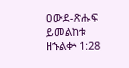ዐውደ-ጽሑፍ ይመልከቱ ዘኁልቍ 1:28